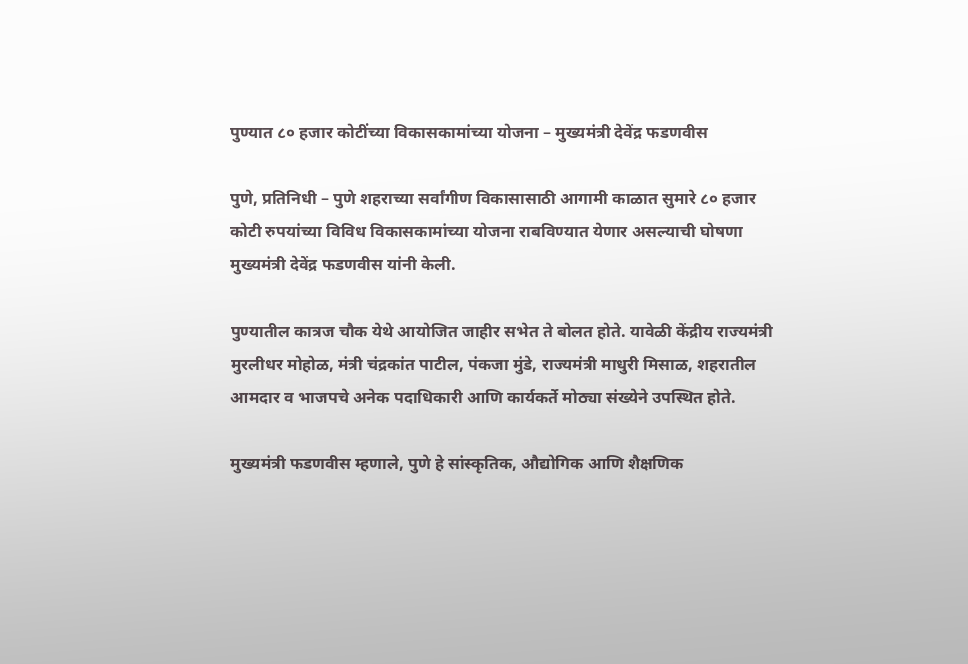पुण्यात ८० हजार कोटींच्या विकासकामांच्या योजना – मुख्यमंत्री देवेंद्र फडणवीस

पुणे, प्रतिनिधी – पुणे शहराच्या सर्वांगीण विकासासाठी आगामी काळात सुमारे ८० हजार कोटी रुपयांच्या विविध विकासकामांच्या योजना राबविण्यात येणार असल्याची घोषणा मुख्यमंत्री देवेंद्र फडणवीस यांनी केली.

पुण्यातील कात्रज चौक येथे आयोजित जाहीर सभेत ते बोलत होते. यावेळी केंद्रीय राज्यमंत्री मुरलीधर मोहोळ, मंत्री चंद्रकांत पाटील, पंकजा मुंडे, राज्यमंत्री माधुरी मिसाळ, शहरातील आमदार व भाजपचे अनेक पदाधिकारी आणि कार्यकर्ते मोठ्या संख्येने उपस्थित होते.

मुख्यमंत्री फडणवीस म्हणाले, पुणे हे सांस्कृतिक, औद्योगिक आणि शैक्षणिक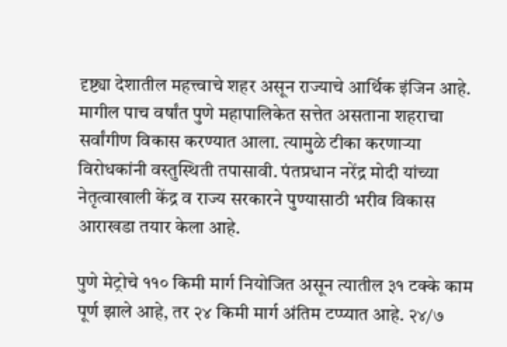दृष्ट्या देशातील महत्त्वाचे शहर असून राज्याचे आर्थिक इंजिन आहे. मागील पाच वर्षांत पुणे महापालिकेत सत्तेत असताना शहराचा सर्वांगीण विकास करण्यात आला. त्यामुळे टीका करणाऱ्या विरोधकांनी वस्तुस्थिती तपासावी. पंतप्रधान नरेंद्र मोदी यांच्या नेतृत्वाखाली केंद्र व राज्य सरकारने पुण्यासाठी भरीव विकास आराखडा तयार केला आहे.

पुणे मेट्रोचे ११० किमी मार्ग नियोजित असून त्यातील ३१ टक्के काम पूर्ण झाले आहे, तर २४ किमी मार्ग अंतिम टप्प्यात आहे. २४/७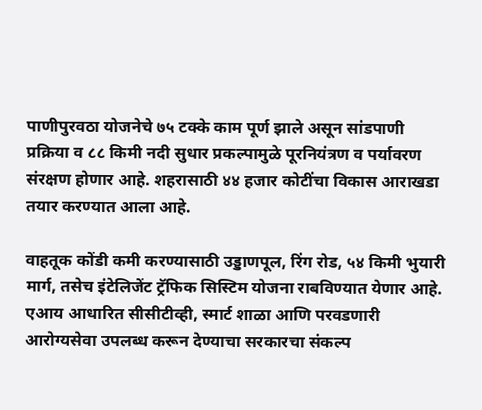पाणीपुरवठा योजनेचे ७५ टक्के काम पूर्ण झाले असून सांडपाणी प्रक्रिया व ८८ किमी नदी सुधार प्रकल्पामुळे पूरनियंत्रण व पर्यावरण संरक्षण होणार आहे. शहरासाठी ४४ हजार कोटींचा विकास आराखडा तयार करण्यात आला आहे.

वाहतूक कोंडी कमी करण्यासाठी उड्डाणपूल, रिंग रोड, ५४ किमी भुयारी मार्ग, तसेच इंटेलिजेंट ट्रॅफिक सिस्टिम योजना राबविण्यात येणार आहे. एआय आधारित सीसीटीव्ही, स्मार्ट शाळा आणि परवडणारी आरोग्यसेवा उपलब्ध करून देण्याचा सरकारचा संकल्प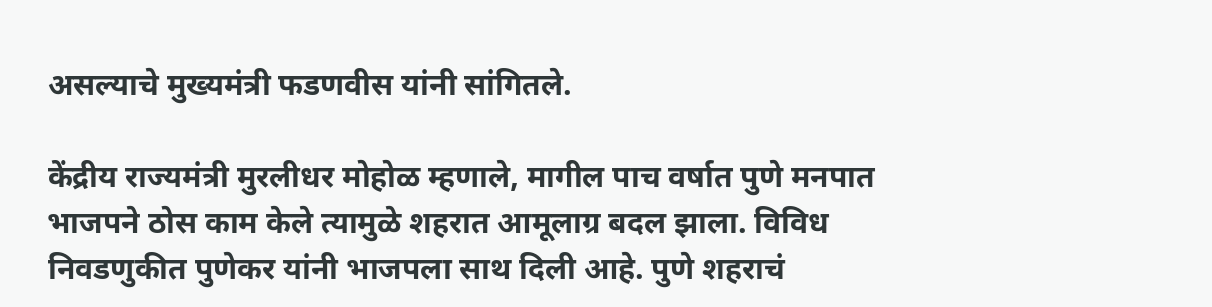असल्याचे मुख्यमंत्री फडणवीस यांनी सांगितले.

केंद्रीय राज्यमंत्री मुरलीधर मोहोळ म्हणाले, मागील पाच वर्षात पुणे मनपात भाजपने ठोस काम केले त्यामुळे शहरात आमूलाग्र बदल झाला. विविध निवडणुकीत पुणेकर यांनी भाजपला साथ दिली आहे. पुणे शहराचं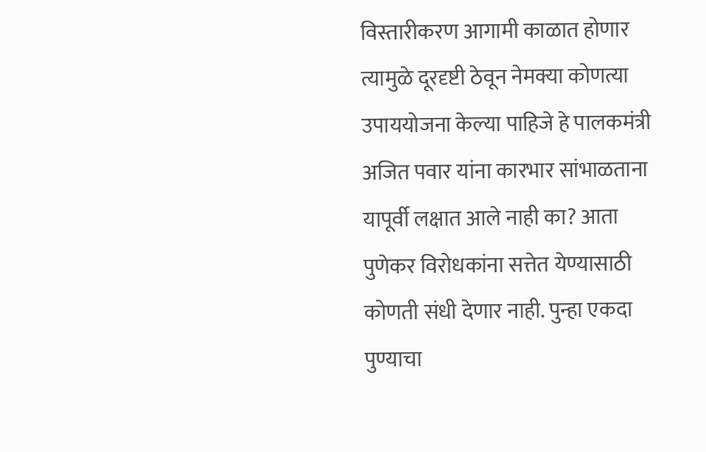विस्तारीकरण आगामी काळात होणार त्यामुळे दूरदृष्टी ठेवून नेमक्या कोणत्या उपाययोजना केल्या पाहिजे हे पालकमंत्री अजित पवार यांना कारभार सांभाळताना यापूर्वी लक्षात आले नाही का? आता पुणेकर विरोधकांना सत्तेत येण्यासाठी कोणती संधी देणार नाही. पुन्हा एकदा पुण्याचा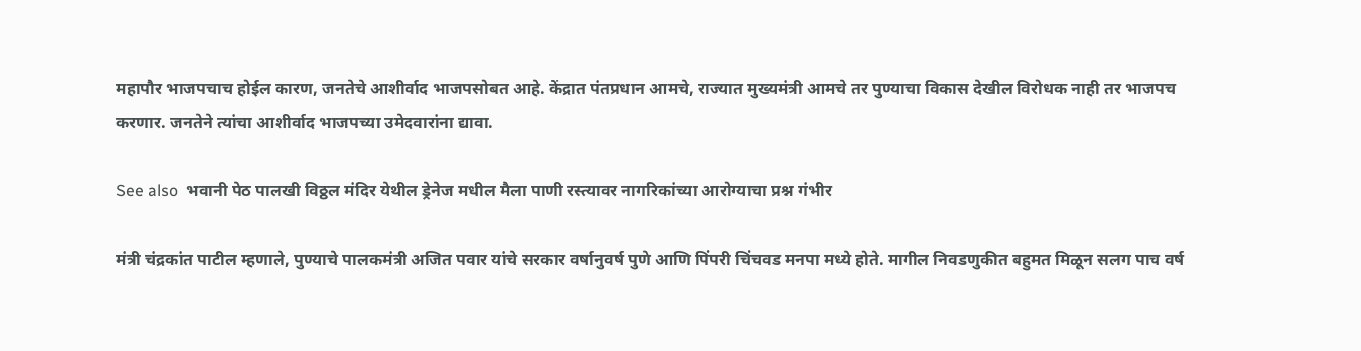महापौर भाजपचाच होईल कारण, जनतेचे आशीर्वाद भाजपसोबत आहे. केंद्रात पंतप्रधान आमचे, राज्यात मुख्यमंत्री आमचे तर पुण्याचा विकास देखील विरोधक नाही तर भाजपच करणार. जनतेने त्यांचा आशीर्वाद भाजपच्या उमेदवारांना द्यावा.

See also  भवानी पेठ पालखी विठ्ठल मंदिर येथील ड्रेनेज मधील मैला पाणी रस्त्यावर नागरिकांच्या आरोग्याचा प्रश्न गंभीर

मंत्री चंद्रकांत पाटील म्हणाले, पुण्याचे पालकमंत्री अजित पवार यांचे सरकार वर्षानुवर्ष पुणे आणि पिंपरी चिंचवड मनपा मध्ये होते. मागील निवडणुकीत बहुमत मिळून सलग पाच वर्ष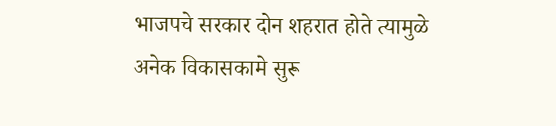भाजपचे सरकार दोन शहरात होते त्यामुळे अनेक विकासकामे सुरू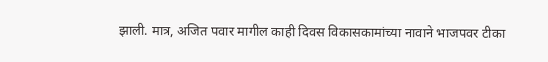झाली. मात्र, अजित पवार मागील काही दिवस विकासकामांच्या नावाने भाजपवर टीका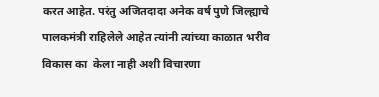करत आहेत. परंतु अजितदादा अनेक वर्ष पुणे जिल्ह्याचे पालकमंत्री राहिलेले आहेत त्यांनी त्यांच्या काळात भरीव विकास का  केला नाही अशी विचारणा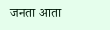जनता आता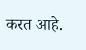करत आहे.